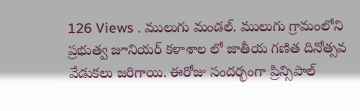126 Views . ములుగు మండల్. ములుగు గ్రామంలోని ప్రభుత్వ జూనియర్ కళాశాల లో జాతీయ గణిత దినోత్సవ వేడుకలు జరిగాయి. ఈరోజు సందర్భంగా ప్రిన్సిపాల్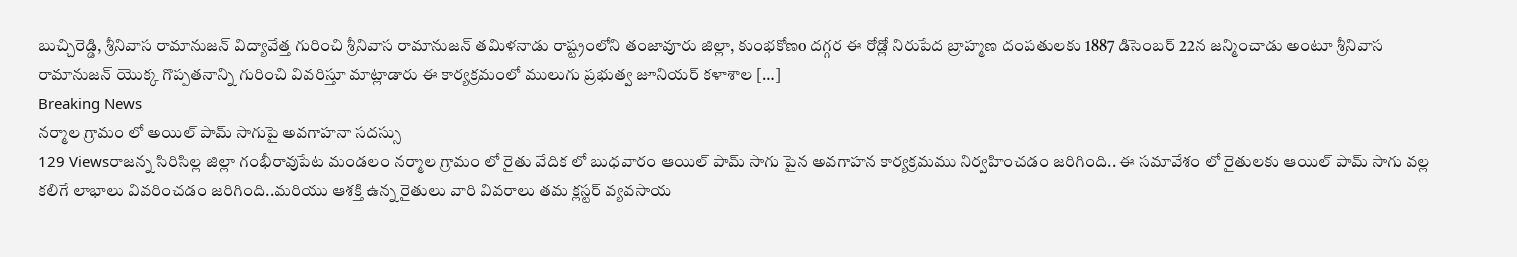బుచ్చిరెడ్డి, శ్రీనివాస రామానుజన్ విద్యావేత్త గురించి శ్రీనివాస రామానుజన్ తమిళనాడు రాష్ట్రంలోని తంజావూరు జిల్లా, కుంభకోణo దగ్గర ఈ రోడ్లో నిరుపేద బ్రాహ్మణ దంపతులకు 1887 డిసెంబర్ 22న జన్మించాడు అంటూ శ్రీనివాస రామానుజన్ యొక్క గొప్పతనాన్ని గురించి వివరిస్తూ మాట్లాడారు ఈ కార్యక్రమంలో ములుగు ప్రభుత్వ జూనియర్ కళాశాల […]
Breaking News
నర్మాల గ్రామం లో అయిల్ పామ్ సాగుపై అవగాహనా సదస్సు
129 Viewsరాజన్న సిరిసిల్ల జిల్లా గంభీరావుపేట మండలం నర్మాల గ్రామం లో రైతు వేదిక లో బుధవారం ఆయిల్ పామ్ సాగు పైన అవగాహన కార్యక్రమము నిర్వహించడం జరిగింది.. ఈ సమావేశం లో రైతులకు ఆయిల్ పామ్ సాగు వల్ల కలిగే లాభాలు వివరించడం జరిగింది..మరియు ఆశక్తి ఉన్న రైతులు వారి వివరాలు తమ క్లస్టర్ వ్యవసాయ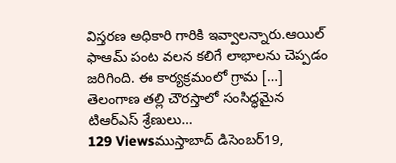విస్తరణ అధికారి గారికి ఇవ్వాలన్నారు.ఆయిల్ ఫాఆమ్ పంట వలన కలిగే లాభాలను చెప్పడం జరిగింది. ఈ కార్యక్రమంలో గ్రామ […]
తెలంగాణ తల్లి చౌరస్తాలో సంసిద్ధమైన టిఆర్ఎస్ శ్రేణులు…
129 Viewsముస్తాబాద్ డిసెంబర్19,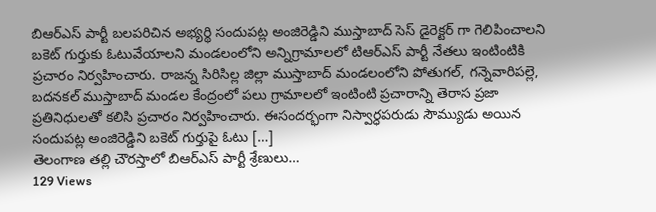బిఆర్ఎస్ పార్టీ బలపరిచిన అభ్యర్థి సందుపట్ల అంజిరెడ్డిని ముస్తాబాద్ సెస్ డైరెక్టర్ గా గెలిపించాలని బకెట్ గుర్తుకు ఓటువేయాలని మండలంలోని అన్నిగ్రామాలలో టిఆర్ఎస్ పార్టీ నేతలు ఇంటింటికి ప్రచారం నిర్వహించారు. రాజన్న సిరిసిల్ల జిల్లా ముస్తాబాద్ మండలంలోని పోతుగల్, గన్నెవారిపల్లె, బదనకల్ ముస్తాబాద్ మండల కేంద్రంలో పలు గ్రామాలలో ఇంటింటి ప్రచారాన్ని తెరాస ప్రజా ప్రతినిధులతో కలిసి ప్రచారం నిర్వహించారు. ఈసందర్భంగా నిస్వార్ధపరుడు సౌమ్యుడు అయిన సందుపట్ల అంజిరెడ్డిని బకెట్ గుర్తుపై ఓటు […]
తెలంగాణ తల్లి చౌరస్తాలో బిఆర్ఎస్ పార్టీ శ్రేణులు…
129 Views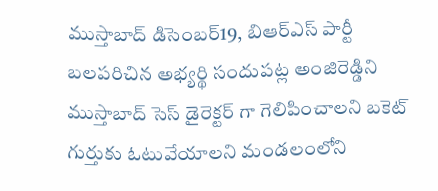ముస్తాబాద్ డిసెంబర్19, బిఆర్ఎస్ పార్టీ బలపరిచిన అభ్యర్థి సందుపట్ల అంజిరెడ్డిని ముస్తాబాద్ సెస్ డైరెక్టర్ గా గెలిపించాలని బకెట్ గుర్తుకు ఓటువేయాలని మండలంలోని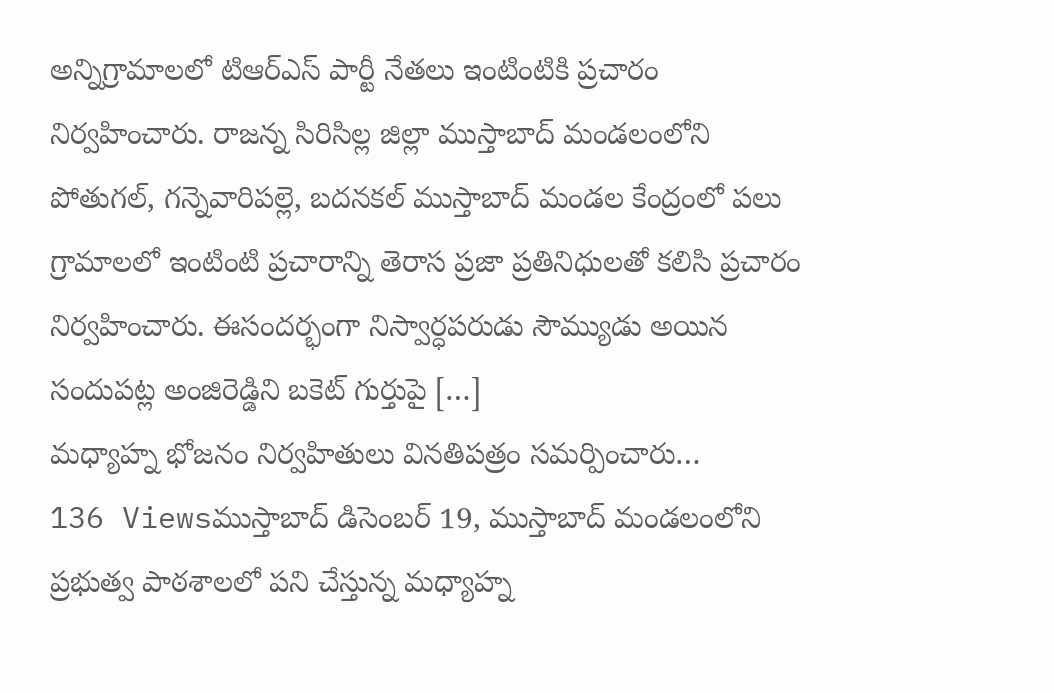అన్నిగ్రామాలలో టిఆర్ఎస్ పార్టీ నేతలు ఇంటింటికి ప్రచారం నిర్వహించారు. రాజన్న సిరిసిల్ల జిల్లా ముస్తాబాద్ మండలంలోని పోతుగల్, గన్నెవారిపల్లె, బదనకల్ ముస్తాబాద్ మండల కేంద్రంలో పలు గ్రామాలలో ఇంటింటి ప్రచారాన్ని తెరాస ప్రజా ప్రతినిధులతో కలిసి ప్రచారం నిర్వహించారు. ఈసందర్భంగా నిస్వార్ధపరుడు సౌమ్యుడు అయిన సందుపట్ల అంజిరెడ్డిని బకెట్ గుర్తుపై […]
మధ్యాహ్న భోజనం నిర్వహితులు వినతిపత్రం సమర్పించారు…
136 Viewsముస్తాబాద్ డిసెంబర్ 19, ముస్తాబాద్ మండలంలోని ప్రభుత్వ పాఠశాలలో పని చేస్తున్న మధ్యాహ్న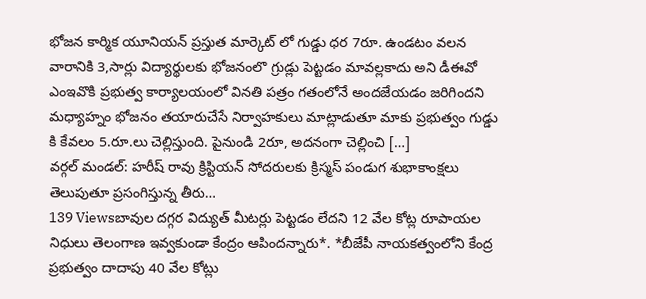భోజన కార్మిక యూనియన్ ప్రస్తుత మార్కెట్ లో గుడ్డు ధర 7రూ. ఉండటం వలన వారానికి 3,సార్లు విద్యార్థులకు భోజనంలొ గ్రుడ్లు పెట్టడం మావల్లకాదు అని డీఈవో ఎంఇవొకి ప్రభుత్వ కార్యాలయంలో వినతి పత్రం గతంలోనే అందజేయడం జరిగిందని మధ్యాహ్నం భోజనం తయారుచేసే నిర్వాహకులు మాట్లాడుతూ మాకు ప్రభుత్వం గుడ్డు కి కేవలం 5.రూ.లు చెల్లిస్తుంది. పైనుండి 2రూ, అదనంగా చెల్లించి […]
వర్గల్ మండల్: హరీష్ రావు క్రిస్టియన్ సోదరులకు క్రిస్మస్ పండుగ శుభాకాంక్షలు తెలుపుతూ ప్రసంగిస్తున్న తీరు…
139 Viewsబావుల దగ్గర విద్యుత్ మీటర్లు పెట్టడం లేదని 12 వేల కోట్ల రూపాయల నిధులు తెలంగాణ ఇవ్వకుండా కేంద్రం ఆపిందన్నారు*. *బీజేపీ నాయకత్వంలోని కేంద్ర ప్రభుత్వం దాదాపు 40 వేల కోట్లు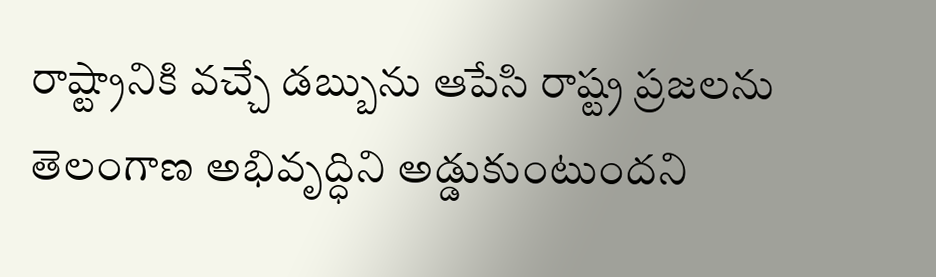రాష్ట్రానికి వచ్చే డబ్బును ఆపేసి రాష్ట్ర ప్రజలను తెలంగాణ అభివృద్ధిని అడ్డుకుంటుందని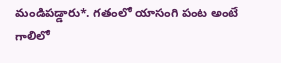మండిపడ్డారు*. గతంలో యాసంగి పంట అంటే గాలిలో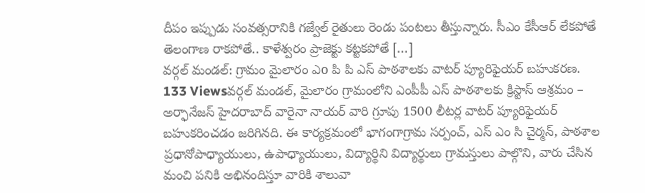దీపం ఇప్పుడు సంవత్సరానికి గజ్వేల్ రైతులు రెండు పంటలు తీస్తున్నారు. సీఎం కేసీఆర్ లేకపోతే తెలంగాణ రాకపోతే.. కాళేశ్వరం ప్రాజెక్టు కట్టకపోతే […]
వర్గల్ మండల్: గ్రామం మైలారం ఎo పి పి ఎస్ పాఠశాలకు వాటర్ ప్యూరిఫైయర్ బహుకరణ.
133 Viewsవర్గల్ మండల్, మైలారం గ్రామంలోని ఎంపీపీ ఎస్ పాఠశాలకు క్రిస్టాస్ ఆశ్రమం – అర్ఫానేజస్ హైదరాబాద్ వారైనా నాయర్ వారి గ్రూపు 1500 లీటర్ల వాటర్ ప్యూరిఫైయర్ బహుకరించడం జరిగినది. ఈ కార్యక్రమంలో భాగంగాగ్రామ సర్పంచ్, ఎస్ ఎం సి చైర్మన్, పాఠశాల ప్రధానోపాధ్యాయులు, ఉపాధ్యాయులు, విద్యార్థిని విద్యార్థులు గ్రామస్తులు పాల్గొని, వారు చేసిన మంచి పనికి అభినందిస్తూ వారికి శాలువా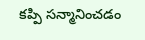కప్పి సన్మానించడం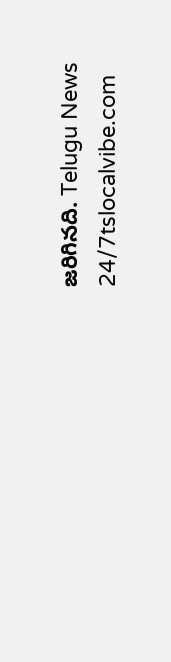జరిగినది. Telugu News 24/7tslocalvibe.com